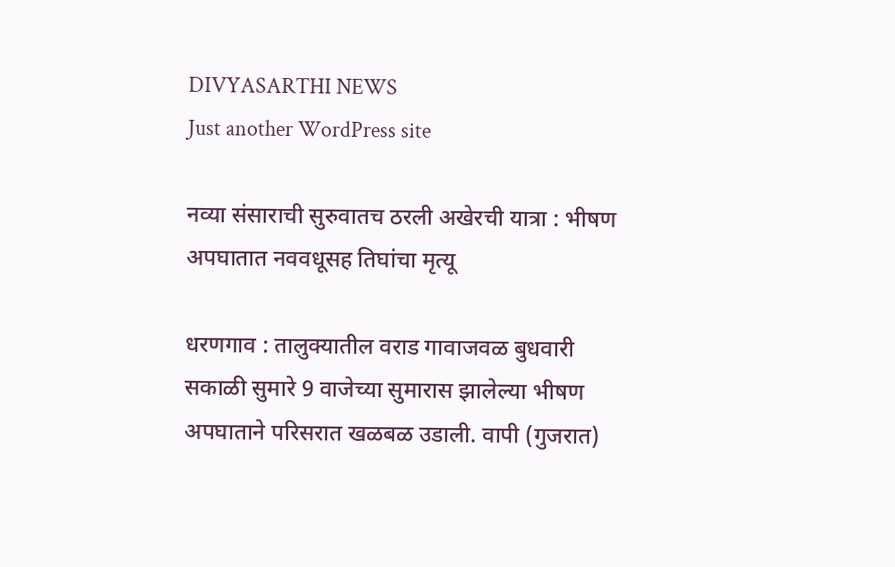DIVYASARTHI NEWS
Just another WordPress site

नव्या संसाराची सुरुवातच ठरली अखेरची यात्रा : भीषण अपघातात नववधूसह तिघांचा मृत्यू

धरणगाव : तालुक्यातील वराड गावाजवळ बुधवारी सकाळी सुमारे 9 वाजेच्या सुमारास झालेल्या भीषण अपघाताने परिसरात खळबळ उडाली. वापी (गुजरात)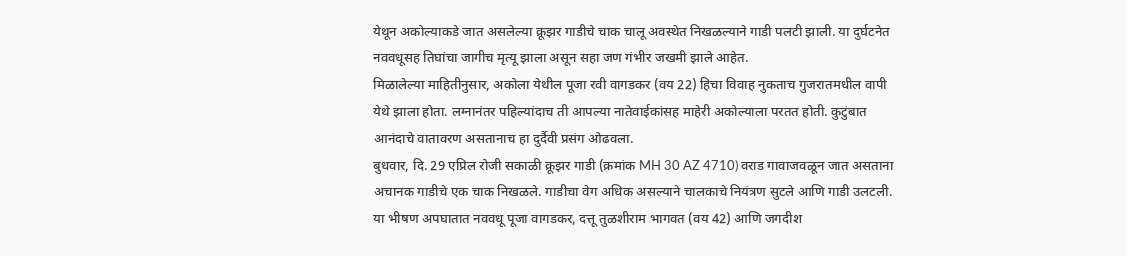येथून अकोल्याकडे जात असलेल्या क्रूझर गाडीचे चाक चालू अवस्थेत निखळल्याने गाडी पलटी झाली. या दुर्घटनेत नववधूसह तिघांचा जागीच मृत्यू झाला असून सहा जण गंभीर जखमी झाले आहेत.
मिळालेल्या माहितीनुसार, अकोला येथील पूजा रवी वागडकर (वय 22) हिचा विवाह नुकताच गुजरातमधील वापी येथे झाला होता. लग्नानंतर पहिल्यांदाच ती आपल्या नातेवाईकांसह माहेरी अकोल्याला परतत होती. कुटुंबात आनंदाचे वातावरण असतानाच हा दुर्दैवी प्रसंग ओढवला.
बुधवार, दि. 29 एप्रिल रोजी सकाळी क्रूझर गाडी (क्रमांक MH 30 AZ 4710) वराड गावाजवळून जात असताना अचानक गाडीचे एक चाक निखळले. गाडीचा वेग अधिक असल्याने चालकाचे नियंत्रण सुटले आणि गाडी उलटली. या भीषण अपघातात नववधू पूजा वागडकर, दत्तू तुळशीराम भागवत (वय 42) आणि जगदीश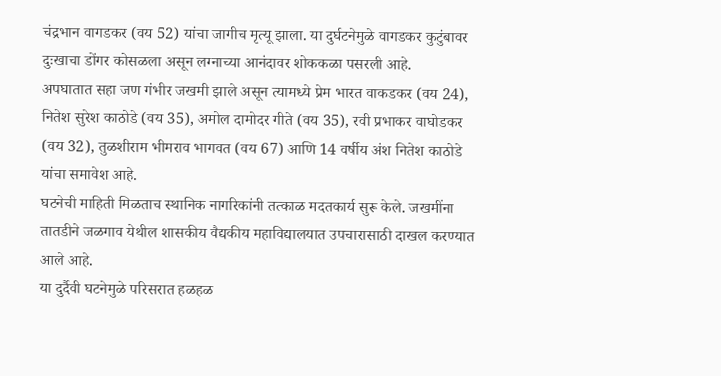चंद्रभान वागडकर (वय 52) यांचा जागीच मृत्यू झाला. या दुर्घटनेमुळे वागडकर कुटुंबावर दुःखाचा डोंगर कोसळला असून लग्नाच्या आनंदावर शोककळा पसरली आहे.
अपघातात सहा जण गंभीर जखमी झाले असून त्यामध्ये प्रेम भारत वाकडकर (वय 24), नितेश सुरेश काठोडे (वय 35), अमोल दामोदर गीते (वय 35), रवी प्रभाकर वाघोडकर (वय 32), तुळशीराम भीमराव भागवत (वय 67) आणि 14 वर्षीय अंश नितेश काठोडे यांचा समावेश आहे.
घटनेची माहिती मिळताच स्थानिक नागरिकांनी तत्काळ मदतकार्य सुरू केले. जखमींना तातडीने जळगाव येथील शासकीय वैद्यकीय महाविद्यालयात उपचारासाठी दाखल करण्यात आले आहे.
या दुर्दैवी घटनेमुळे परिसरात हळहळ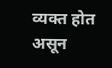व्यक्त होत असून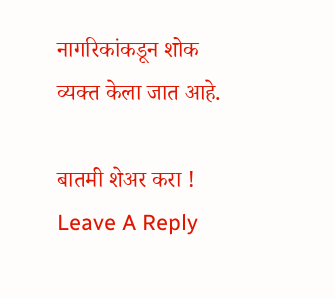नागरिकांकडून शोक व्यक्त केला जात आहे.

बातमी शेअर करा !
Leave A Reply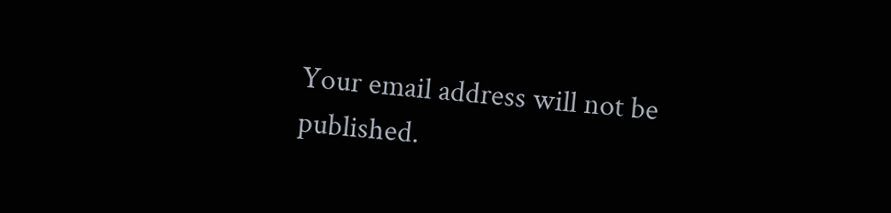Your email address will not be published.